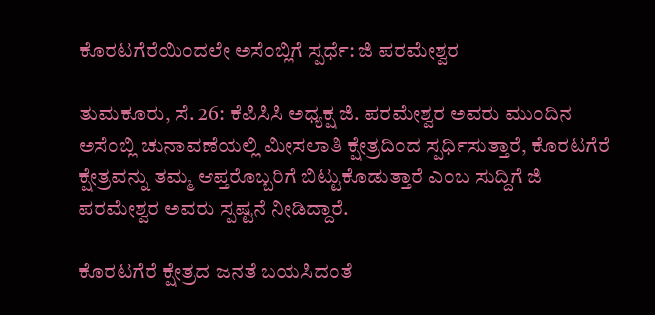ಕೊರಟಗೆರೆಯಿಂದಲೇ ಅಸೆಂಬ್ಲಿಗೆ ಸ್ಪರ್ಧೆ: ಜಿ ಪರಮೇಶ್ವರ

ತುಮಕೂರು, ಸೆ. 26: ಕೆಪಿಸಿಸಿ ಅಧ್ಯಕ್ಷ ಜಿ. ಪರಮೇಶ್ವರ ಅವರು ಮುಂದಿನ ಅಸೆಂಬ್ಲಿ ಚುನಾವಣೆಯಲ್ಲಿ ಮೀಸಲಾತಿ ಕ್ಷೇತ್ರದಿಂದ ಸ್ಪರ್ಧಿಸುತ್ತಾರೆ, ಕೊರಟಗೆರೆ ಕ್ಷೇತ್ರವನ್ನು ತಮ್ಮ ಆಪ್ತರೊಬ್ಬರಿಗೆ ಬಿಟ್ಟುಕೊಡುತ್ತಾರೆ ಎಂಬ ಸುದ್ದಿಗೆ ಜಿ ಪರಮೇಶ್ವರ ಅವರು ಸ್ಪಷ್ಟನೆ ನೀಡಿದ್ದಾರೆ.

ಕೊರಟಗೆರೆ ಕ್ಷೇತ್ರದ ಜನತೆ ಬಯಸಿದಂತೆ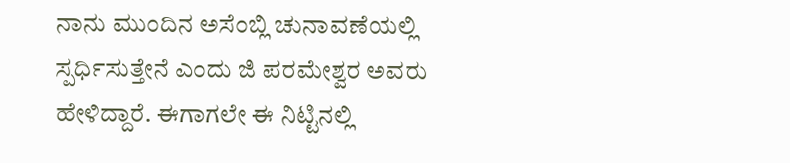ನಾನು ಮುಂದಿನ ಅಸೆಂಬ್ಲಿ ಚುನಾವಣೆಯಲ್ಲಿ ಸ್ಪರ್ಧಿಸುತ್ತೇನೆ ಎಂದು ಜಿ ಪರಮೇಶ್ವರ ಅವರು ಹೇಳಿದ್ದಾರೆ. ಈಗಾಗಲೇ ಈ ನಿಟ್ಟಿನಲ್ಲಿ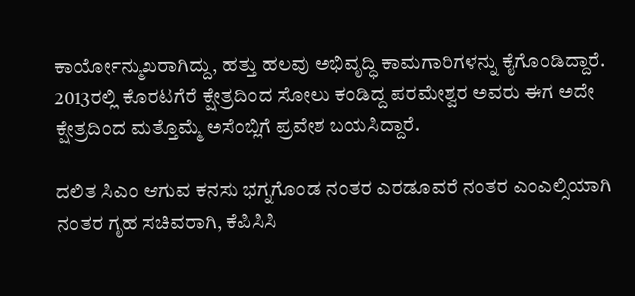ಕಾರ್ಯೋನ್ಮುಖರಾಗಿದ್ದು, ಹತ್ತು ಹಲವು ಅಭಿವೃದ್ಧಿ ಕಾಮಗಾರಿಗಳನ್ನು ಕೈಗೊಂಡಿದ್ದಾರೆ. 2013ರಲ್ಲಿ ಕೊರಟಗೆರೆ ಕ್ಷೇತ್ರದಿಂದ ಸೋಲು ಕಂಡಿದ್ದ ಪರಮೇಶ್ವರ ಅವರು ಈಗ ಅದೇ ಕ್ಷೇತ್ರದಿಂದ ಮತ್ತೊಮ್ಮೆ ಅಸೆಂಬ್ಲಿಗೆ ಪ್ರವೇಶ ಬಯಸಿದ್ದಾರೆ.

ದಲಿತ ಸಿಎಂ ಆಗುವ ಕನಸು ಭಗ್ನಗೊಂಡ ನಂತರ ಎರಡೂವರೆ ನಂತರ ಎಂಎಲ್ಸಿಯಾಗಿ ನಂತರ ಗೃಹ ಸಚಿವರಾಗಿ, ಕೆಪಿಸಿಸಿ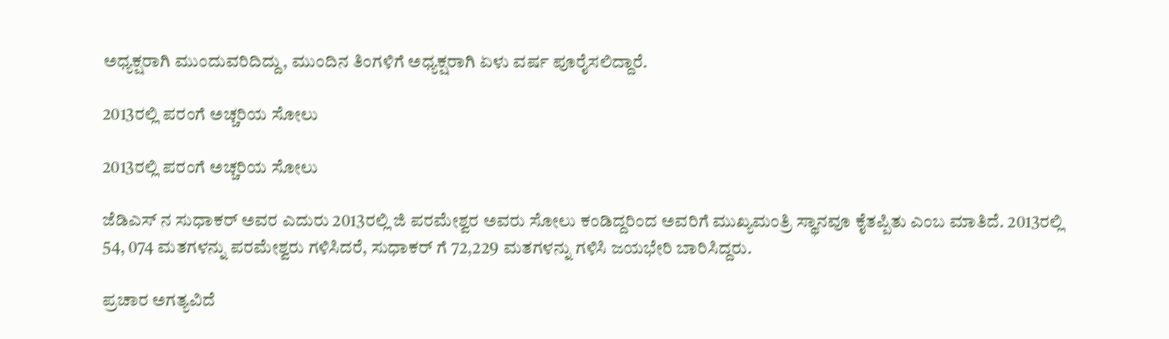ಅಧ್ಯಕ್ಷರಾಗಿ ಮುಂದುವರಿದಿದ್ದು, ಮುಂದಿನ ತಿಂಗಳಿಗೆ ಅಧ್ಯಕ್ಷರಾಗಿ ಏಳು ವರ್ಷ ಪೂರೈಸಲಿದ್ದಾರೆ.

2013ರಲ್ಲಿ ಪರಂಗೆ ಅಚ್ಚರಿಯ ಸೋಲು

2013ರಲ್ಲಿ ಪರಂಗೆ ಅಚ್ಚರಿಯ ಸೋಲು

ಜೆಡಿಎಸ್ ನ ಸುಧಾಕರ್ ಅವರ ಎದುರು 2013ರಲ್ಲಿ ಜಿ ಪರಮೇಶ್ವರ ಅವರು ಸೋಲು ಕಂಡಿದ್ದರಿಂದ ಅವರಿಗೆ ಮುಖ್ಯಮಂತ್ರಿ ಸ್ಥಾನವೂ ಕೈತಪ್ಪಿತು ಎಂಬ ಮಾತಿದೆ. 2013ರಲ್ಲಿ 54, 074 ಮತಗಳನ್ನು ಪರಮೇಶ್ವರು ಗಳಿಸಿದರೆ, ಸುಧಾಕರ್ ಗೆ 72,229 ಮತಗಳನ್ನು ಗಳಿಸಿ ಜಯಭೇರಿ ಬಾರಿಸಿದ್ದರು.

ಪ್ರಚಾರ ಅಗತ್ಯವಿದೆ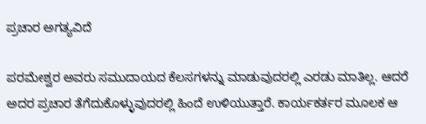ಪ್ರಚಾರ ಅಗತ್ಯವಿದೆ

ಪರಮೇಶ್ವರ ಅವರು ಸಮುದಾಯದ ಕೆಲಸಗಳನ್ನು ಮಾಡುವುದರಲ್ಲಿ ಎರಡು ಮಾತಿಲ್ಲ. ಆದರೆ ಅದರ ಪ್ರಚಾರ ತೆಗೆದುಕೊಳ್ಳುವುದರಲ್ಲಿ ಹಿಂದೆ ಉಳಿಯುತ್ತಾರೆ. ಕಾರ್ಯಕರ್ತರ ಮೂಲಕ ಆ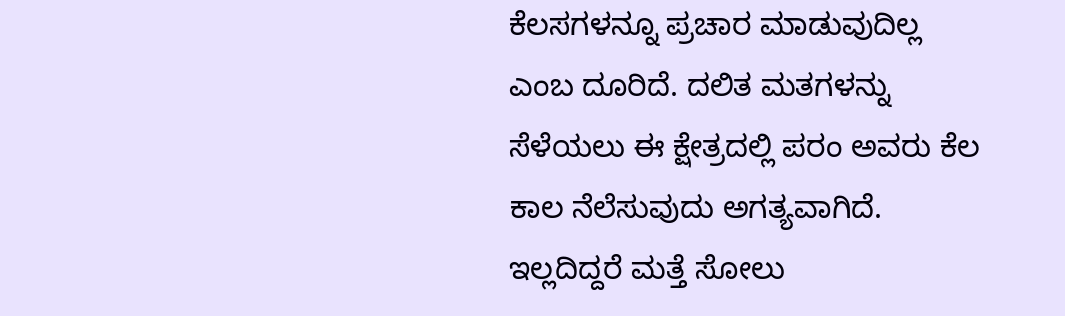ಕೆಲಸಗಳನ್ನೂ ಪ್ರಚಾರ ಮಾಡುವುದಿಲ್ಲ ಎಂಬ ದೂರಿದೆ. ದಲಿತ ಮತಗಳನ್ನು ಸೆಳೆಯಲು ಈ ಕ್ಷೇತ್ರದಲ್ಲಿ ಪರಂ ಅವರು ಕೆಲ ಕಾಲ ನೆಲೆಸುವುದು ಅಗತ್ಯವಾಗಿದೆ. ಇಲ್ಲದಿದ್ದರೆ ಮತ್ತೆ ಸೋಲು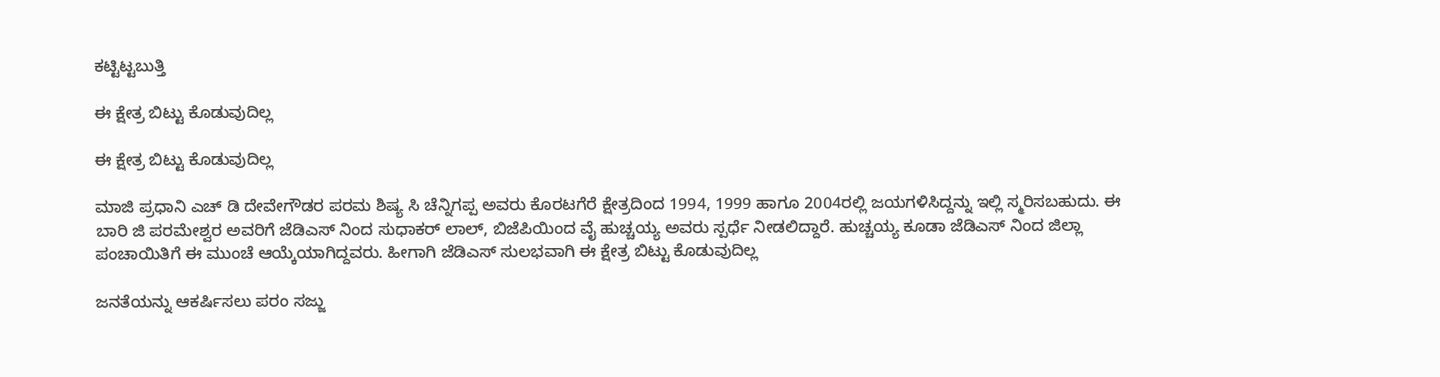ಕಟ್ಟಿಟ್ಟಬುತ್ತಿ

ಈ ಕ್ಷೇತ್ರ ಬಿಟ್ಟು ಕೊಡುವುದಿಲ್ಲ

ಈ ಕ್ಷೇತ್ರ ಬಿಟ್ಟು ಕೊಡುವುದಿಲ್ಲ

ಮಾಜಿ ಪ್ರಧಾನಿ ಎಚ್ ಡಿ ದೇವೇಗೌಡರ ಪರಮ ಶಿಷ್ಯ ಸಿ ಚೆನ್ನಿಗಪ್ಪ ಅವರು ಕೊರಟಗೆರೆ ಕ್ಷೇತ್ರದಿಂದ 1994, 1999 ಹಾಗೂ 2004ರಲ್ಲಿ ಜಯಗಳಿಸಿದ್ದನ್ನು ಇಲ್ಲಿ ಸ್ಮರಿಸಬಹುದು. ಈ ಬಾರಿ ಜಿ ಪರಮೇಶ್ವರ ಅವರಿಗೆ ಜೆಡಿಎಸ್ ನಿಂದ ಸುಧಾಕರ್ ಲಾಲ್, ಬಿಜೆಪಿಯಿಂದ ವೈ ಹುಚ್ಚಯ್ಯ ಅವರು ಸ್ಪರ್ಧೆ ನೀಡಲಿದ್ದಾರೆ. ಹುಚ್ಚಯ್ಯ ಕೂಡಾ ಜೆಡಿಎಸ್ ನಿಂದ ಜಿಲ್ಲಾ ಪಂಚಾಯಿತಿಗೆ ಈ ಮುಂಚೆ ಆಯ್ಕೆಯಾಗಿದ್ದವರು. ಹೀಗಾಗಿ ಜೆಡಿಎಸ್ ಸುಲಭವಾಗಿ ಈ ಕ್ಷೇತ್ರ ಬಿಟ್ಟು ಕೊಡುವುದಿಲ್ಲ

ಜನತೆಯನ್ನು ಆಕರ್ಷಿಸಲು ಪರಂ ಸಜ್ಜು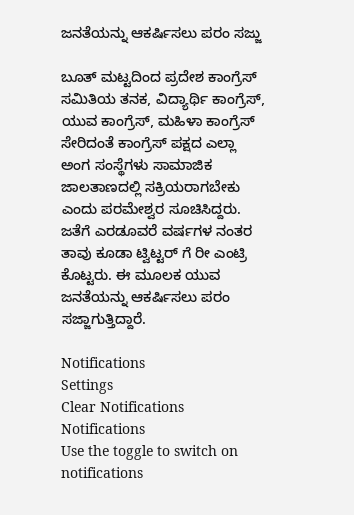ಜನತೆಯನ್ನು ಆಕರ್ಷಿಸಲು ಪರಂ ಸಜ್ಜು

ಬೂತ್ ಮಟ್ಟದಿಂದ ಪ್ರದೇಶ ಕಾಂಗ್ರೆಸ್ ಸಮಿತಿಯ ತನಕ, ವಿದ್ಯಾರ್ಥಿ ಕಾಂಗ್ರೆಸ್, ಯುವ ಕಾಂಗ್ರೆಸ್, ಮಹಿಳಾ ಕಾಂಗ್ರೆಸ್ ಸೇರಿದಂತೆ ಕಾಂಗ್ರೆಸ್ ಪಕ್ಷದ ಎಲ್ಲಾ ಅಂಗ ಸಂಸ್ಥೆಗಳು ಸಾಮಾಜಿಕ ಜಾಲತಾಣದಲ್ಲಿ ಸಕ್ರಿಯರಾಗಬೇಕು ಎಂದು ಪರಮೇಶ್ವರ ಸೂಚಿಸಿದ್ದರು. ಜತೆಗೆ ಎರಡೂವರೆ ವರ್ಷಗಳ ನಂತರ ತಾವು ಕೂಡಾ ಟ್ವಿಟ್ಟರ್ ಗೆ ರೀ ಎಂಟ್ರಿ ಕೊಟ್ಟರು. ಈ ಮೂಲಕ ಯುವ ಜನತೆಯನ್ನು ಆಕರ್ಷಿಸಲು ಪರಂ ಸಜ್ಜಾಗುತ್ತಿದ್ದಾರೆ.

Notifications
Settings
Clear Notifications
Notifications
Use the toggle to switch on notifications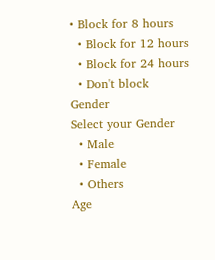• Block for 8 hours
  • Block for 12 hours
  • Block for 24 hours
  • Don't block
Gender
Select your Gender
  • Male
  • Female
  • Others
Age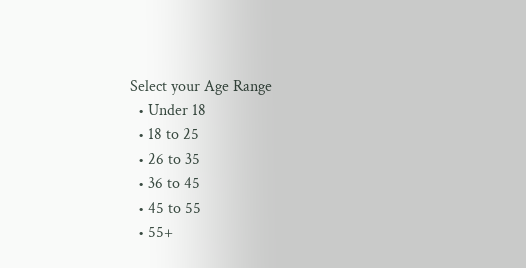Select your Age Range
  • Under 18
  • 18 to 25
  • 26 to 35
  • 36 to 45
  • 45 to 55
  • 55+